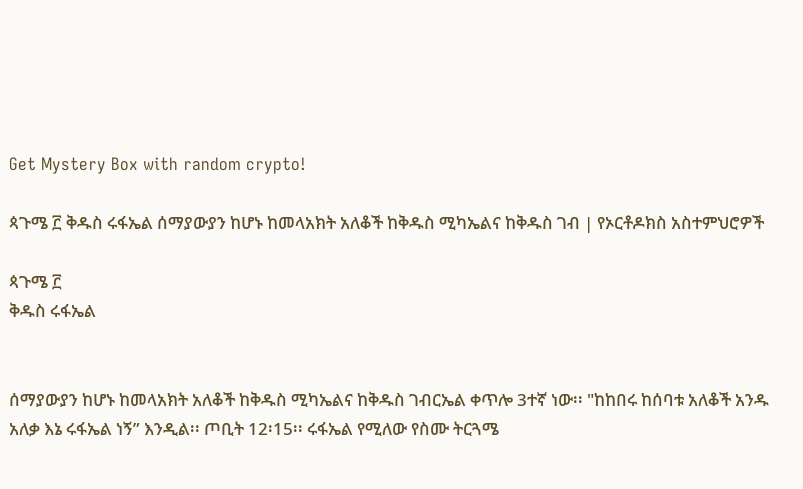Get Mystery Box with random crypto!

ጳጉሜ ፫ ቅዱስ ሩፋኤል ሰማያውያን ከሆኑ ከመላአክት አለቆች ከቅዱስ ሚካኤልና ከቅዱስ ገብ | የኦርቶዶክስ አስተምህሮዎች

ጳጉሜ ፫
ቅዱስ ሩፋኤል


ሰማያውያን ከሆኑ ከመላአክት አለቆች ከቅዱስ ሚካኤልና ከቅዱስ ገብርኤል ቀጥሎ 3ተኛ ነው፡፡ "ከከበሩ ከሰባቱ አለቆች አንዱ አለቃ እኔ ሩፋኤል ነኝ” እንዲል፡፡ ጦቢት 12፡15፡፡ ሩፋኤል የሚለው የስሙ ትርጓሜ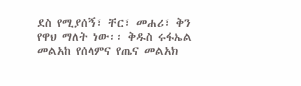ደስ የሚያሰኝ፣ ቸር፣ መሐሪ፣ ቅን የዋህ ማለት ነው፡፡ ቅዱስ ሩፋኤል መልአከ የሰላምና የጤና መልአክ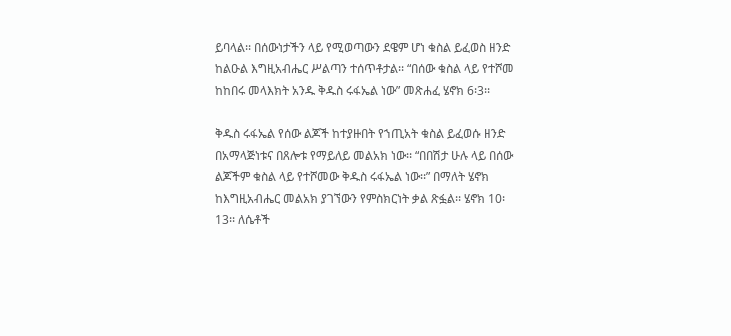ይባላል፡፡ በሰውነታችን ላይ የሚወጣውን ደዌም ሆነ ቁስል ይፈወስ ዘንድ ከልዑል እግዚአብሔር ሥልጣን ተሰጥቶታል፡፡ “በሰው ቁስል ላይ የተሾመ ከከበሩ መላእክት አንዱ ቅዱስ ሩፋኤል ነው” መጽሐፈ ሄኖክ 6፡3፡፡

ቅዱስ ሩፋኤል የሰው ልጆች ከተያዙበት የኀጢአት ቁስል ይፈወሱ ዘንድ በአማላጅነቱና በጸሎቱ የማይለይ መልአክ ነው፡፡ “በበሽታ ሁሉ ላይ በሰው ልጆችም ቁስል ላይ የተሾመው ቅዱስ ሩፋኤል ነው፡፡” በማለት ሄኖክ ከእግዚአብሔር መልአክ ያገኘውን የምስክርነት ቃል ጽፏል፡፡ ሄኖክ 10፡13፡፡ ለሴቶች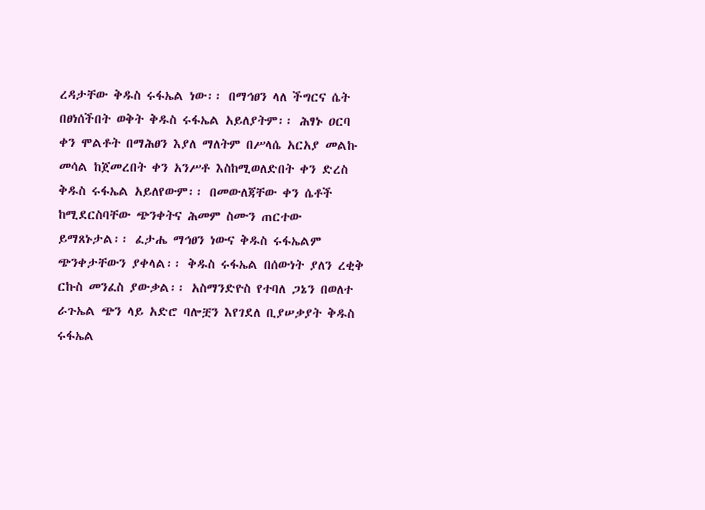ረዳታቸው ቅዱስ ሩፋኤል ነው፡፡ በማኅፀን ላለ ችግርና ሴት በፀነሰችበት ወቅት ቅዱስ ሩፋኤል አይለያትም፡፡ ሕፃኑ ዐርባ ቀን ሞልቶት በማሕፀን እያለ ማለትም በሥላሴ አርአያ መልኩ መሳል ከጀመረበት ቀን አንሥቶ እስከሚወለድበት ቀን ድረስ ቅዱስ ሩፋኤል አይለየውም፡፡ በመውለጃቸው ቀን ሴቶች ከሚደርስባቸው ጭንቀትና ሕመም ስሙን ጠርተው ይማጸኑታል፡፡ ፈታሔ ማኅፀን ነውና ቅዱስ ሩፋኤልም ጭንቀታቸውን ያቀላል፡፡ ቅዱስ ሩፋኤል በሰውነት ያለን ረቂቅ ርኩስ መንፈስ ያውቃል፡፡ አስማንድዮስ የተባለ ጋኔን በወለተ ራጉኤል ጭን ላይ አድሮ ባሎቿን እየገደለ ቢያሠቃያት ቅዱስ ሩፋኤል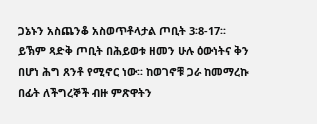ጋኔኑን አስጨንቆ አስወጥቶላታል ጦቢት 3፡8-17፡፡
ይኽም ጻድቅ ጦቢት በሕይወቱ ዘመን ሁሉ ዕውነትና ቅን በሆነ ሕግ ጸንቶ የሚኖር ነው፡፡ ከወገኖቹ ጋራ ከመማረኩ በፊት ለችግረኞች ብዙ ምጽዋትን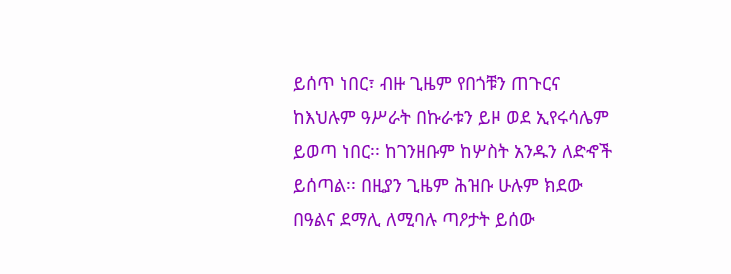ይሰጥ ነበር፣ ብዙ ጊዜም የበጎቹን ጠጉርና ከእህሉም ዓሥራት በኩራቱን ይዞ ወደ ኢየሩሳሌም ይወጣ ነበር፡፡ ከገንዘቡም ከሦስት አንዱን ለድኆች ይሰጣል፡፡ በዚያን ጊዜም ሕዝቡ ሁሉም ክደው በዓልና ደማሊ ለሚባሉ ጣዖታት ይሰው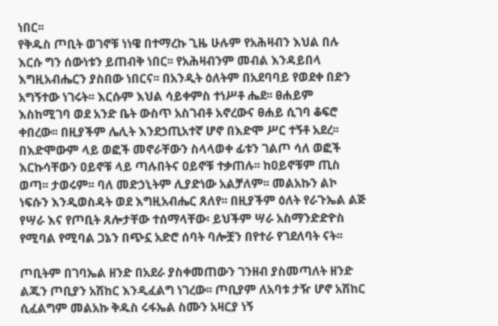ነበር፡፡
የቅዱስ ጦቢት ወገኖቹ ነነዌ በተማረኩ ጊዜ ሁሉም የአሕዛብን እህል በሉ እርሱ ግን ሰውነቱን ይጠብቅ ነበር፡፡ የአሕዛብንም መብል እንዳይበላ እግዚአብሔርን ያስበው ነበርና፡፡ በአንዲት ዕለትም በአደባባይ የወደቀ በድን አግኝተው ነገሩት፡፡ እርሱም እህል ሳይቀምስ ተነሥቶ ሔደ፡፡ ፀሐይም እስከሚገባ ወደ አንድ ቤት ውስጥ አስገብቶ አኖረውና ፀሐይ ሲገባ ቆፍሮ ቀበረው፡፡ በዚያችም ሌሊት እንደኃጢአተኛ ሆኖ በእድሞ ሥር ተኝቶ አደረ፡፡ በእድሞውም ላይ ወፎች መኖራቸውን ስላላወቀ ፊቱን ገልጦ ሳለ ወፎች እርኩሳቸውን ዐይኖቹ ላይ ጣሉበትና ዐይኖቹ ተቃጠሉ፡፡ ከዐይኖቹም ጢስ ወጣ፡፡ ታወሩም፡፡ ባለ መድኃኒትም ሊያድነው አልቻለም፡፡ መልአኩን ልኮ ነፍሱን እንዲወስዳት ወደ እግዚአብሔር ጸለየ፡፡ በዚያችም ዕለት የራጉኤል ልጅ የሣራ እና የጦቢት ጸሎታቸው ተሰማላቸው፡ ይህችም ሣራ አስማንድድዮስ የሚባል የሚባል ጋኔን በጭኗ አድሮ ሰባት ባሎቿን በየተራ የገደለባት ናት፡፡

ጦቢትም በገባኤል ዘንድ በአደራ ያስቀመጠውን ገንዘብ ያስመጣለት ዘንድ ልጁን ጦቢያን አሽከር እንዲፈልግ ነገረው፡፡ ጦቢያም ለአባቱ ታዥ ሆኖ አሽከር ሲፈልግም መልአኩ ቅዱስ ሩፋኤል ስሙን አዛርያ ነኝ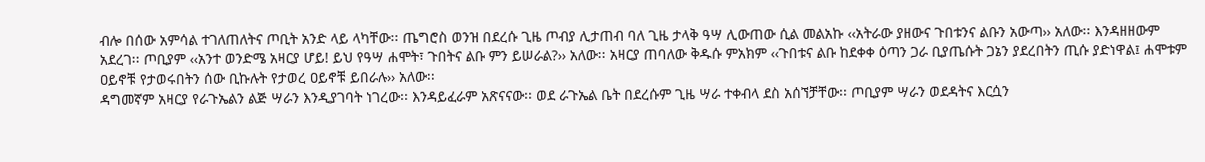ብሎ በሰው አምሳል ተገለጠለትና ጦቢት አንድ ላይ ላካቸው፡፡ ጤግሮስ ወንዝ በደረሱ ጊዜ ጦብያ ሊታጠብ ባለ ጊዜ ታላቅ ዓሣ ሊውጠው ሲል መልአኩ ‹‹አትራው ያዘውና ጉበቱንና ልቡን አውጣ›› አለው፡፡ እንዳዘዘውም አደረገ፡፡ ጦቢያም ‹‹አንተ ወንድሜ አዛርያ ሆይ! ይህ የዓሣ ሐሞት፣ ጉበትና ልቡ ምን ይሠራል?›› አለው፡፡ አዛርያ ጠባለው ቅዱሱ ምአክም ‹‹ጉበቱና ልቡ ከደቀቀ ዕጣን ጋራ ቢያጤሱት ጋኔን ያደረበትን ጢሱ ያድነዋል፤ ሐሞቱም ዐይኖቹ የታወሩበትን ሰው ቢኩሉት የታወረ ዐይኖቹ ይበራሉ›› አለው፡፡
ዳግመኛም አዛርያ የራጉኤልን ልጅ ሣራን እንዲያገባት ነገረው፡፡ እንዳይፈራም አጽናናው፡፡ ወደ ራጉኤል ቤት በደረሱም ጊዜ ሣራ ተቀብላ ደስ አሰኘቻቸው፡፡ ጦቢያም ሣራን ወደዳትና እርሷን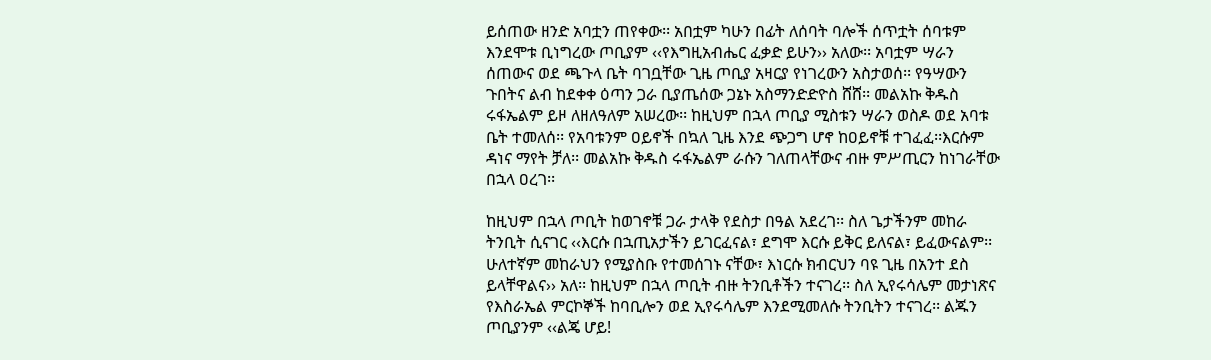ይሰጠው ዘንድ አባቷን ጠየቀው፡፡ አበቷም ካሁን በፊት ለሰባት ባሎች ሰጥቷት ሰባቱም እንደሞቱ ቢነግረው ጦቢያም ‹‹የእግዚአብሔር ፈቃድ ይሁን›› አለው፡፡ አባቷም ሣራን ሰጠውና ወደ ጫጉላ ቤት ባገቧቸው ጊዜ ጦቢያ አዛርያ የነገረውን አስታወሰ፡፡ የዓሣውን ጉበትና ልብ ከደቀቀ ዕጣን ጋራ ቢያጤሰው ጋኔኑ አስማንድድዮስ ሸሸ፡፡ መልአኩ ቅዱስ ሩፋኤልም ይዞ ለዘለዓለም አሠረው፡፡ ከዚህም በኋላ ጦቢያ ሚስቱን ሣራን ወስዶ ወደ አባቱ ቤት ተመለሰ፡፡ የአባቱንም ዐይኖች በኳለ ጊዜ እንደ ጭጋግ ሆኖ ከዐይኖቹ ተገፈፈ፡፡እርሱም ዳነና ማየት ቻለ፡፡ መልአኩ ቅዱስ ሩፋኤልም ራሱን ገለጠላቸውና ብዙ ምሥጢርን ከነገራቸው በኋላ ዐረገ፡፡

ከዚህም በኋላ ጦቢት ከወገኖቹ ጋራ ታላቅ የደስታ በዓል አደረገ፡፡ ስለ ጌታችንም መከራ ትንቢት ሲናገር ‹‹እርሱ በኋጢአታችን ይገርፈናል፣ ደግሞ እርሱ ይቅር ይለናል፣ ይፈውናልም፡፡ ሁለተኛም መከራህን የሚያስቡ የተመሰገኑ ናቸው፣ እነርሱ ክብርህን ባዩ ጊዜ በአንተ ደስ ይላቸዋልና›› አለ፡፡ ከዚህም በኋላ ጦቢት ብዙ ትንቢቶችን ተናገረ፡፡ ስለ ኢየሩሳሌም መታነጽና የእስራኤል ምርኮኞች ከባቢሎን ወደ ኢየሩሳሌም እንደሚመለሱ ትንቢትን ተናገረ፡፡ ልጁን ጦቢያንም ‹‹ልጄ ሆይ!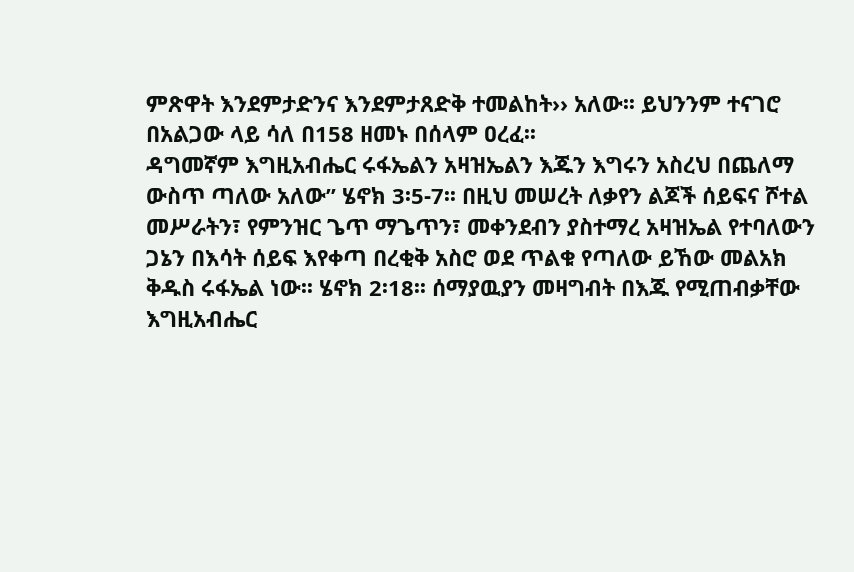ምጽዋት እንደምታድንና እንደምታጸድቅ ተመልከት›› አለው፡፡ ይህንንም ተናገሮ በአልጋው ላይ ሳለ በ158 ዘመኑ በሰላም ዐረፈ፡፡
ዳግመኛም እግዚአብሔር ሩፋኤልን አዛዝኤልን እጁን እግሩን አስረህ በጨለማ ውስጥ ጣለው አለው” ሄኖክ 3፡5-7፡፡ በዚህ መሠረት ለቃየን ልጆች ሰይፍና ሾተል መሥራትን፣ የምንዝር ጌጥ ማጌጥን፣ መቀንደብን ያስተማረ አዛዝኤል የተባለውን ጋኔን በእሳት ሰይፍ እየቀጣ በረቂቅ አስሮ ወደ ጥልቁ የጣለው ይኸው መልአክ ቅዱስ ሩፋኤል ነው፡፡ ሄኖክ 2፡18፡፡ ሰማያዉያን መዛግብት በእጁ የሚጠብቃቸው እግዚአብሔር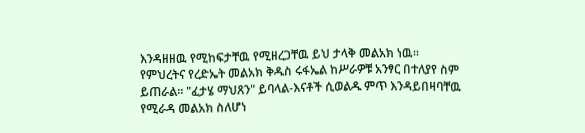እንዳዘዘዉ የሚከፍታቸዉ የሚዘረጋቸዉ ይህ ታላቅ መልአክ ነዉ፡፡
የምህረትና የረድኤት መልአክ ቅዱስ ሩፋኤል ከሥራዎቹ አንፃር በተለያየ ስም ይጠራል፡፡ "ፈታሄ ማህጸን" ይባላል-እናቶች ሲወልዱ ምጥ እንዳይበዛባቸዉ የሚራዳ መልአክ ስለሆነ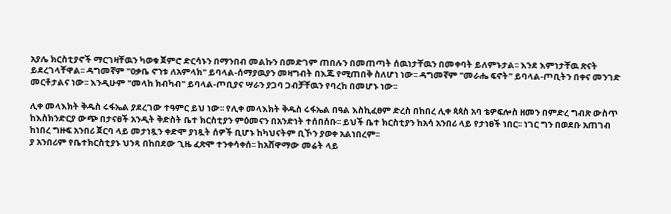አያሌ ክርስቲያኖች ማርገዛቸዉን ካወቁ ጀምሮ ድርሳኑን በማንበብ መልኩን በመድገም ጠበሉን በመጠጣት ሰዉነታቸዉን በመቀባት ይለምኑታል፡፡ እንደ እምነታቸዉ ጽናት ይደረገላቸዋል፡፡ ዳግመኛም "ዐቃቤ ኖኀቱ ለአምላክ" ይባላል-ሰማያዉያን መዛግብት በእጁ የሚጠበቅ ስለሆነ ነው፡፡ ዳግመኛም "መራሔ ፍኖት" ይባላል-ጦቢትን በቀና መንገድ መርቶታልና ነው፡፡ እንዲሁም "መላከ ክብካብ" ይባላል-ጦቢያና ሣራን ያጋባ ጋብቻቸዉን የባረከ በመሆኑ ነው፡፡

ሊቀ መላእክት ቅዱስ ሩፋኤል ያደረገው ተዓምር ይህ ነው፡፡ የሊቀ መላእክት ቅዱስ ሩፋኤል በዓል እስኪፈፀም ድረስ በከበረ ሊቀ ጳጳስ አባ ቴዎፍሎስ ዘመን በምድረ ግብጽ ውስጥ ከእስክንድርያ ውጭ በታናፀች አንዲት ቅድስት ቤተ ክርስቲያን ምዕመናን በአንድነት ተሰበሰቡ፡፡ ይህች ቤተ ክርስቲያን ከአሳ አንበሪ ላይ የታነፀች ነበር፡፡ ነገር ግን በወደቡ አጠገብ ከነበረ ግዙፍ አንበሪ ጀርባ ላይ መታነጿን ቀድሞ ያነጿት ሰዎች ቢሆኑ ከካህናትም ቢኾን ያወቀ አልነበረም፡፡
ያ አንበሪም የቤተክርስቲያኑ ህንጻ በከበደው ጊዜ ፈጽሞ ተንቀሳቀሰ፡፡ ከአሸዋማው መሬት ላይ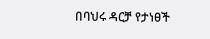በባህሩ ዳርቻ የታነፀች